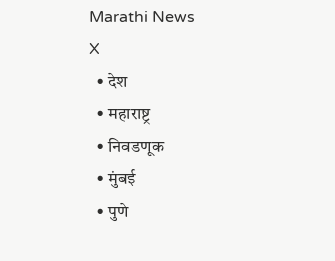Marathi News
X
  • देश
  • महाराष्ट्र
  • निवडणूक
  • मुंबई
  • पुणे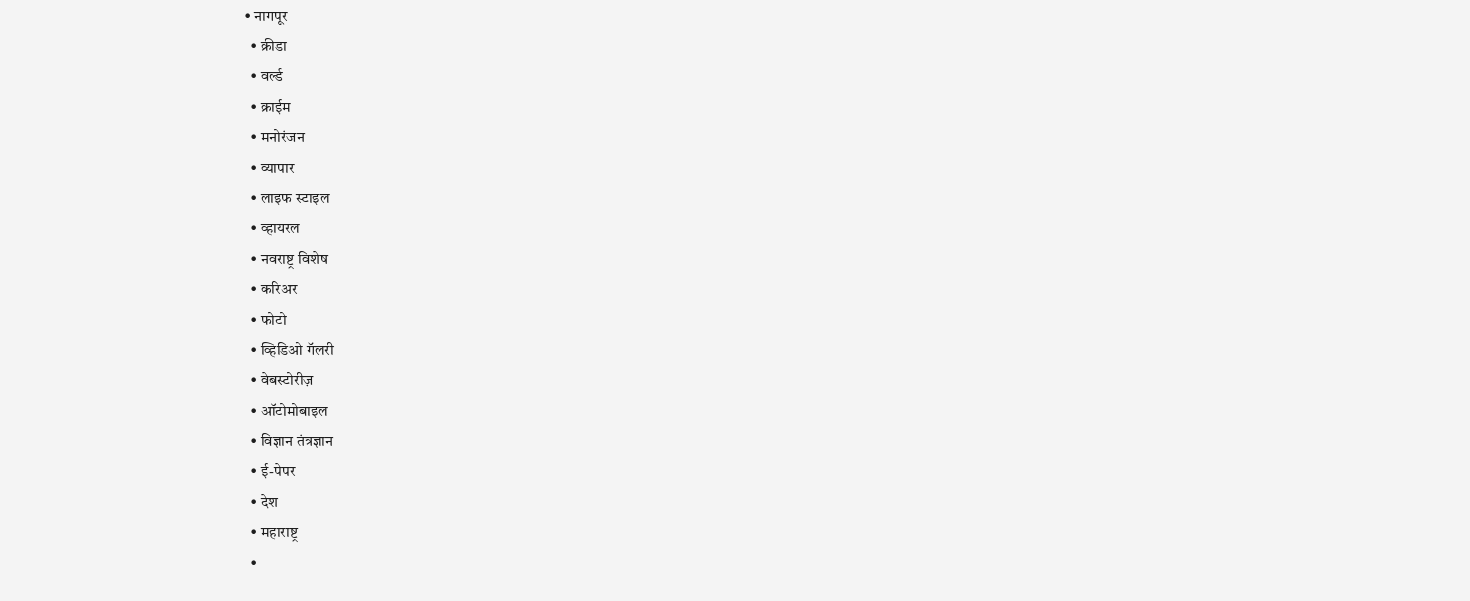• नागपूर
  • क्रीडा
  • वर्ल्ड
  • क्राईम
  • मनोरंजन
  • व्यापार
  • लाइफ स्टाइल
  • व्हायरल
  • नवराष्ट्र विशेष
  • करिअर
  • फोटो
  • व्हिडिओ गॅलरी
  • वेबस्टोरीज़
  • ऑटोमोबाइल
  • विज्ञान तंत्रज्ञान
  • ई-पेपर
  • देश
  • महाराष्ट्र
  •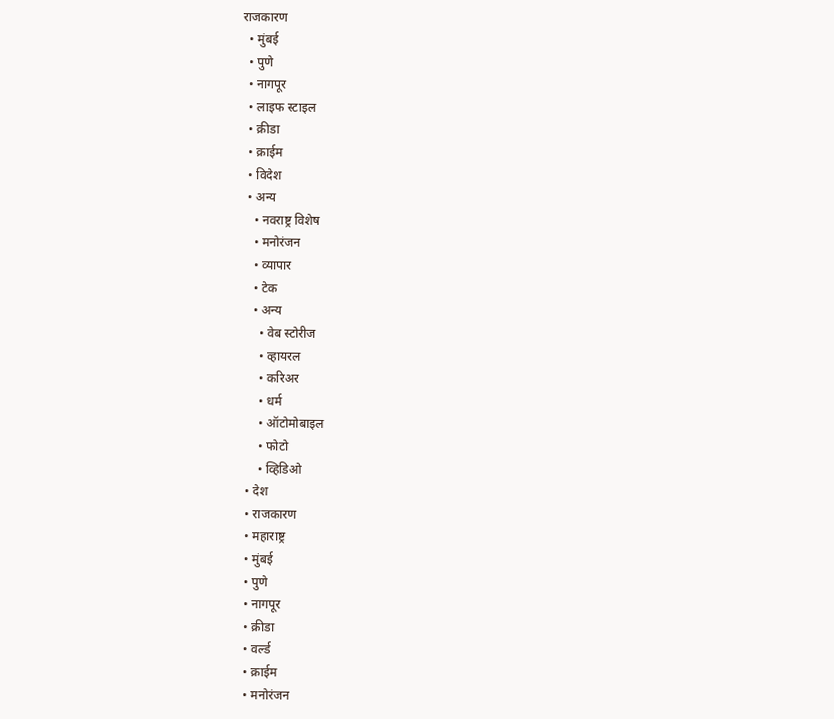राजकारण
  • मुंबई
  • पुणे
  • नागपूर
  • लाइफ स्टाइल
  • क्रीडा
  • क्राईम
  • विदेश
  • अन्य
    • नवराष्ट्र विशेष
    • मनोरंजन
    • व्यापार
    • टेक
    • अन्य
      • वेब स्टोरीज
      • व्हायरल
      • करिअर
      • धर्म
      • ऑटोमोबाइल
      • फोटो
      • व्हिडिओ
  • देश
  • राजकारण
  • महाराष्ट्र
  • मुंबई
  • पुणे
  • नागपूर
  • क्रीडा
  • वर्ल्ड
  • क्राईम
  • मनोरंजन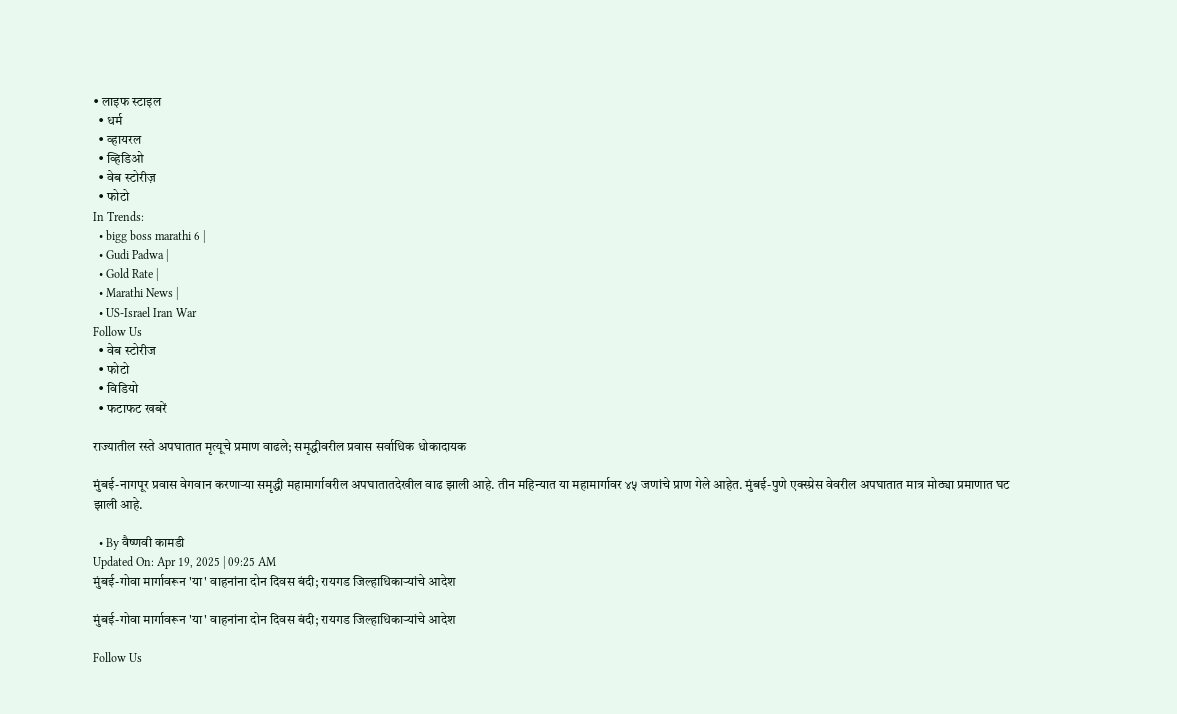• लाइफ स्टाइल
  • धर्म
  • व्हायरल
  • व्हिडिओ
  • वेब स्टोरीज़
  • फोटो
In Trends:
  • bigg boss marathi 6 |
  • Gudi Padwa |
  • Gold Rate |
  • Marathi News |
  • US-Israel Iran War
Follow Us
  • वेब स्टोरीज
  • फोटो
  • विडियो
  • फटाफट खबरें

राज्यातील रस्ते अपघातात मृत्यूचे प्रमाण वाढले; समृद्धीवरील प्रवास सर्वाधिक धोकादायक

मुंबई-नागपूर प्रवास वेगवान करणाऱ्या समृद्धी महामार्गावरील अपघातातदेखील वाढ झाली आहे. तीन महिन्यात या महामार्गावर ४५ जणांचे प्राण गेले आहेत. मुंबई-पुणे एक्स्प्रेस वेवरील अपघातात मात्र मोठ्या प्रमाणात घट झाली आहे.

  • By वैष्णवी कामडी
Updated On: Apr 19, 2025 | 09:25 AM
मुंबई-गोवा मार्गावरून 'या' वाहनांना दोन दिवस बंदी; रायगड जिल्हाधिकाऱ्यांचे आदेश

मुंबई-गोवा मार्गावरून 'या' वाहनांना दोन दिवस बंदी; रायगड जिल्हाधिकाऱ्यांचे आदेश

Follow Us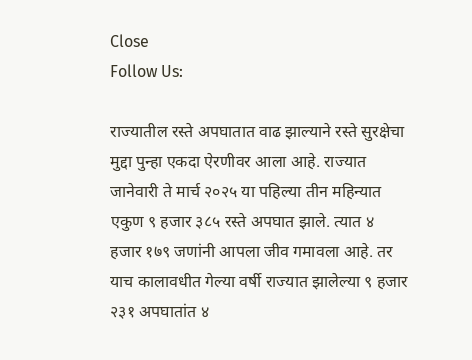Close
Follow Us:

राज्यातील रस्ते अपघातात वाढ झाल्याने रस्ते सुरक्षेचा मुद्दा पुन्हा एकदा ऐरणीवर आला आहे. राज्यात जानेवारी ते मार्च २०२५ या पहिल्या तीन महिन्यात एकुण ९ हजार ३८५ रस्ते अपघात झाले. त्यात ४ हजार १७९ जणांनी आपला जीव गमावला आहे. तर याच कालावधीत गेल्या वर्षी राज्यात झालेल्या ९ हजार २३१ अपघातांत ४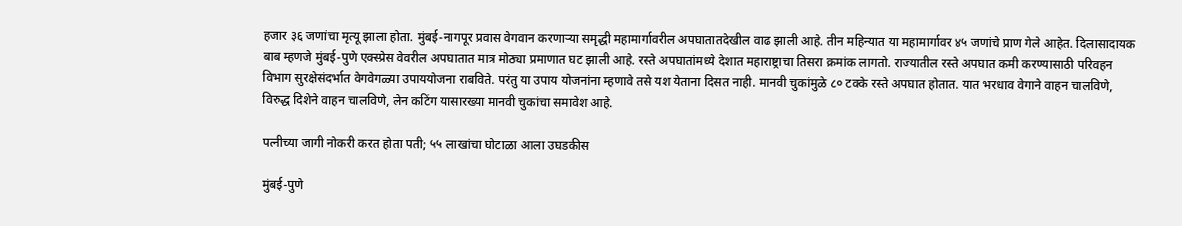हजार ३६ जणांचा मृत्यू झाला होता. मुंबई-नागपूर प्रवास वेगवान करणाऱ्या समृद्धी महामार्गावरील अपघातातदेखील वाढ झाली आहे. तीन महिन्यात या महामार्गावर ४५ जणांचे प्राण गेले आहेत. दिलासादायक बाब म्हणजे मुंबई-पुणे एक्स्प्रेस वेवरील अपघातात मात्र मोठ्या प्रमाणात घट झाली आहे. रस्ते अपघातांमध्ये देशात महाराष्ट्राचा तिसरा क्रमांक लागतो. राज्यातील रस्ते अपघात कमी करण्यासाठी परिवहन विभाग सुरक्षेसंदर्भात वेगवेगळ्या उपाययोजना राबविते. परंतु या उपाय योजनांना म्हणावे तसे यश येताना दिसत नाही. मानवी चुकांमुळे ८० टक्के रस्ते अपघात होतात. यात भरधाव वेगाने वाहन चालविणे, विरुद्ध दिशेने वाहन चालविणे, लेन कटिंग यासारख्या मानवी चुकांचा समावेश आहे.

पत्नीच्या जागी नोकरी करत होता पती; ५५ लाखांचा घोटाळा आला उघडकीस

मुंबई-पुणे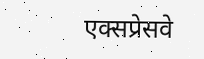एक्सप्रेसवे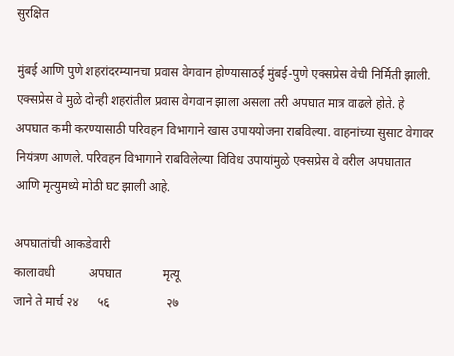सुरक्षित

मुंबई आणि पुणे शहरांदरम्यानचा प्रवास वेगवान होण्यासाठई मुंबई-पुणे एक्सप्रेस वेची निर्मिती झाली. एक्सप्रेस वे मुळे दोन्ही शहरांतील प्रवास वेगवान झाला असला तरी अपघात मात्र वाढले होते. हे अपघात कमी करण्यासाठी परिवहन विभागाने खास उपाययोजना राबविल्या. वाहनांच्या सुसाट वेगावर नियंत्रण आणले. परिवहन विभागाने राबविलेल्या विविध उपायांमुळे एक्सप्रेस वे वरील अपघातात आणि मृत्युमध्ये मोठी घट झाली आहे.

अपघातांची आकडेवारी
कालावधी           अपघात             मृत्यू
जाने ते मार्च २४      ५६                  २७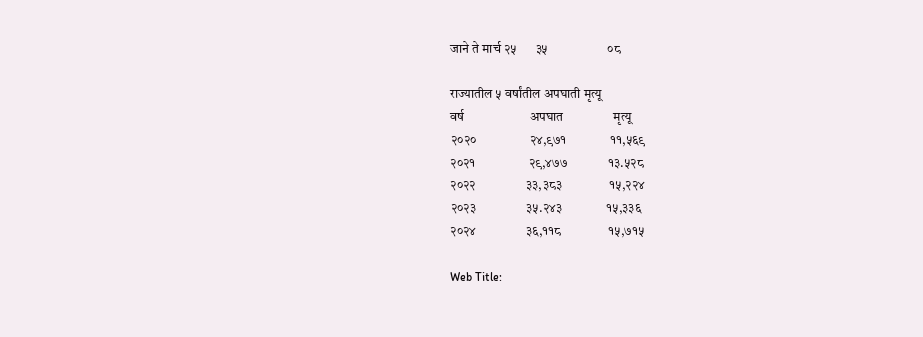जाने ते मार्च २५      ३५                   ०८

राज्यातील ५ वर्षांतील अपघाती मृत्यू
वर्ष                     अपघात                मृत्यू
२०२०                 २४,९७१              ११,५६९
२०२१                 २९,४७७             १३.५२८
२०२२                ३३,३८३               १५,२२४
२०२३                ३५.२४३              १५,३३६
२०२४                ३६,११८               १५,७१५

Web Title: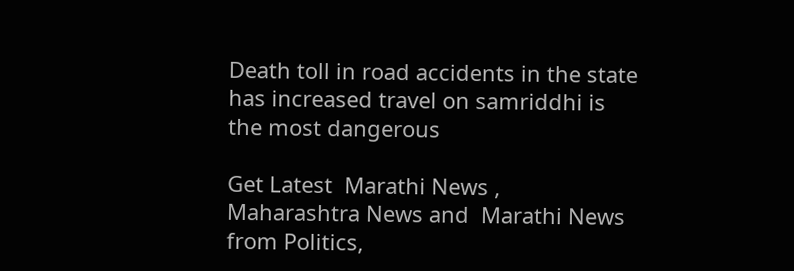Death toll in road accidents in the state has increased travel on samriddhi is the most dangerous

Get Latest  Marathi News ,  Maharashtra News and  Marathi News from Politics,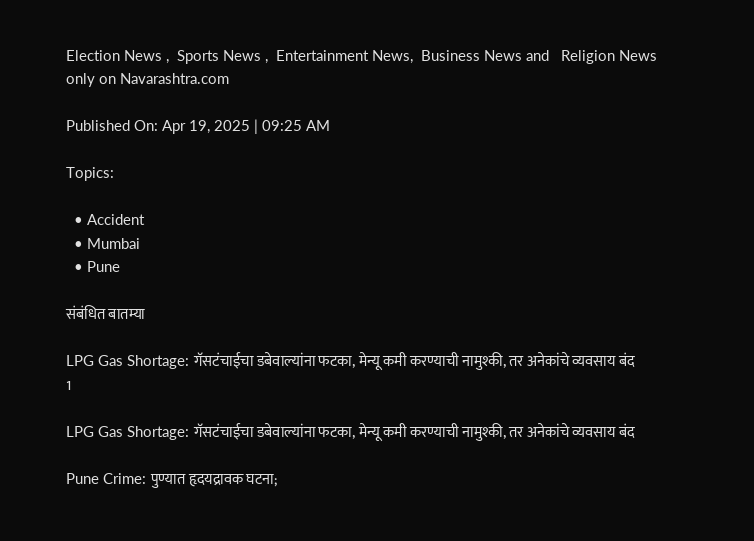Election News ,  Sports News ,  Entertainment News,  Business News and   Religion News  only on Navarashtra.com

Published On: Apr 19, 2025 | 09:25 AM

Topics:

  • Accident
  • Mumbai
  • Pune

संबंधित बातम्या

LPG Gas Shortage: गॅसटंचाईचा डबेवाल्यांना फटका, मेन्यू कमी करण्याची नामुश्की, तर अनेकांचे व्यवसाय बंद
1

LPG Gas Shortage: गॅसटंचाईचा डबेवाल्यांना फटका, मेन्यू कमी करण्याची नामुश्की, तर अनेकांचे व्यवसाय बंद

Pune Crime: पुण्यात हृदयद्रावक घटना;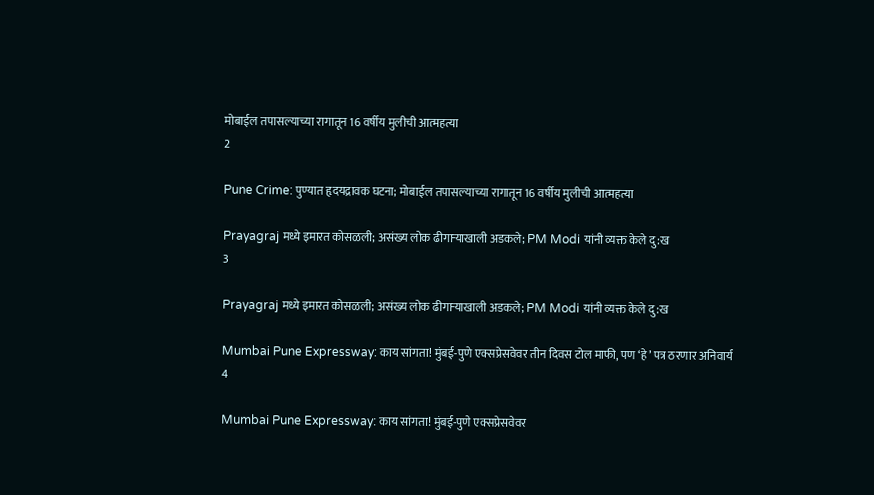मोबाईल तपासल्याच्या रागातून 16 वर्षीय मुलीची आत्महत्या
2

Pune Crime: पुण्यात हृदयद्रावक घटना; मोबाईल तपासल्याच्या रागातून 16 वर्षीय मुलीची आत्महत्या

Prayagraj मध्ये इमारत कोसळली; असंख्य लोक ढीगाऱ्याखाली अडकले; PM Modi यांनी व्यक्त केले दु:ख
3

Prayagraj मध्ये इमारत कोसळली; असंख्य लोक ढीगाऱ्याखाली अडकले; PM Modi यांनी व्यक्त केले दु:ख

Mumbai Pune Expressway: काय सांगता! मुंबई-पुणे एक्सप्रेसवेवर तीन दिवस टोल माफी, पण ‘हे’ पत्र ठरणार अनिवार्य
4

Mumbai Pune Expressway: काय सांगता! मुंबई-पुणे एक्सप्रेसवेवर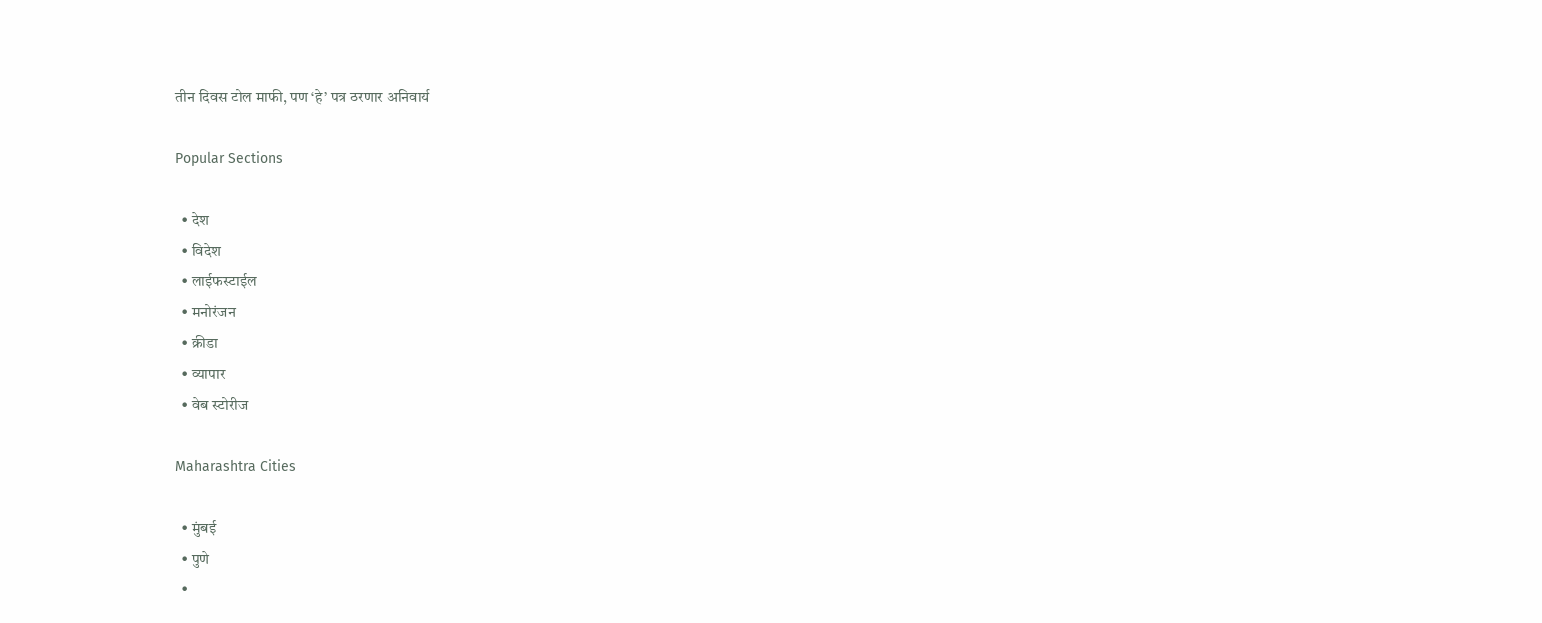तीन दिवस टोल माफी, पण ‘हे’ पत्र ठरणार अनिवार्य

Popular Sections

  • देश
  • विदेश
  • लाईफस्टाईल
  • मनोरंजन
  • क्रीडा
  • व्यापार
  • वेब स्टोरीज

Maharashtra Cities

  • मुंबई
  • पुणे
  •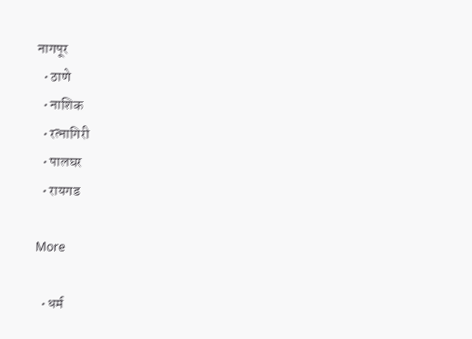नागपूर
  • ठाणे
  • नाशिक
  • रत्नागिरी
  • पालघर
  • रायगड

More

  • धर्म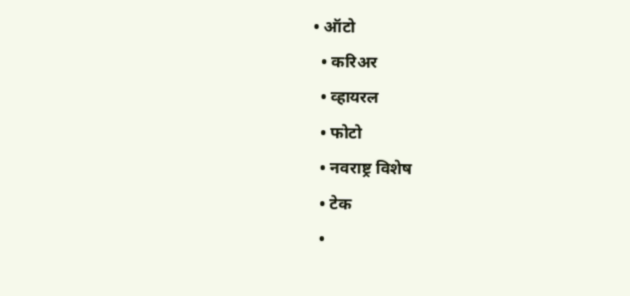• ऑटो
  • करिअर
  • व्हायरल
  • फोटो
  • नवराष्ट्र विशेष
  • टेक
  •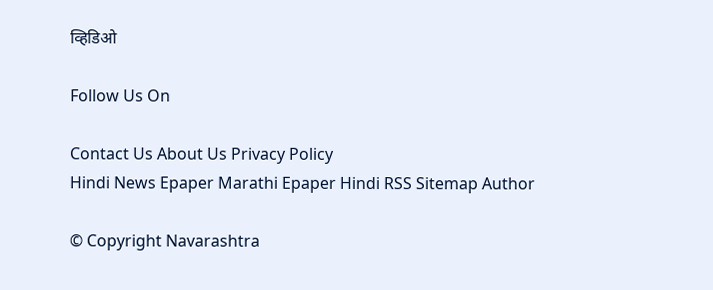व्हिडिओ

Follow Us On

Contact Us About Us Privacy Policy
Hindi News Epaper Marathi Epaper Hindi RSS Sitemap Author

© Copyright Navarashtra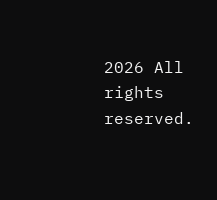2026 All rights reserved.